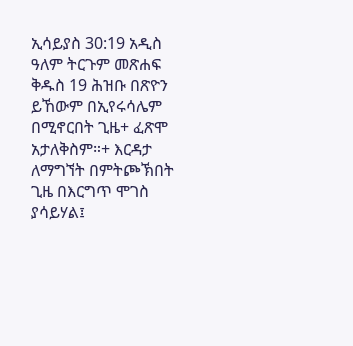ኢሳይያስ 30:19 አዲስ ዓለም ትርጉም መጽሐፍ ቅዱስ 19 ሕዝቡ በጽዮን ይኸውም በኢየሩሳሌም በሚኖርበት ጊዜ+ ፈጽሞ አታለቅስም።+ እርዳታ ለማግኘት በምትጮኽበት ጊዜ በእርግጥ ሞገስ ያሳይሃል፤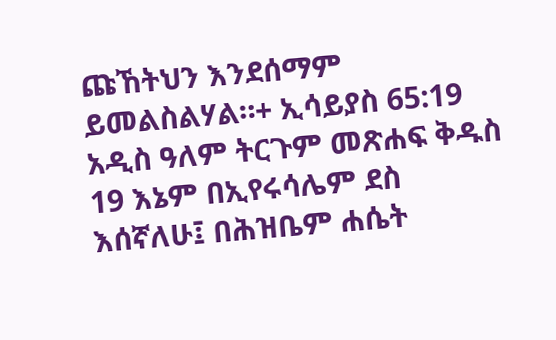ጩኸትህን እንደሰማም ይመልስልሃል።+ ኢሳይያስ 65:19 አዲስ ዓለም ትርጉም መጽሐፍ ቅዱስ 19 እኔም በኢየሩሳሌም ደስ እሰኛለሁ፤ በሕዝቤም ሐሴት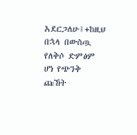አደርጋለሁ፤+ከዚህ በኋላ በውስጧ የለቅሶ ድምፅም ሆነ የጭንቅ ጩኸት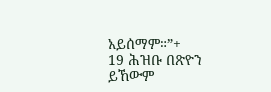አይሰማም።”+
19 ሕዝቡ በጽዮን ይኸውም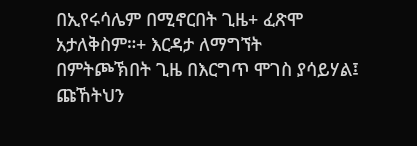በኢየሩሳሌም በሚኖርበት ጊዜ+ ፈጽሞ አታለቅስም።+ እርዳታ ለማግኘት በምትጮኽበት ጊዜ በእርግጥ ሞገስ ያሳይሃል፤ ጩኸትህን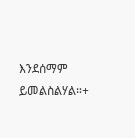እንደሰማም ይመልስልሃል።+